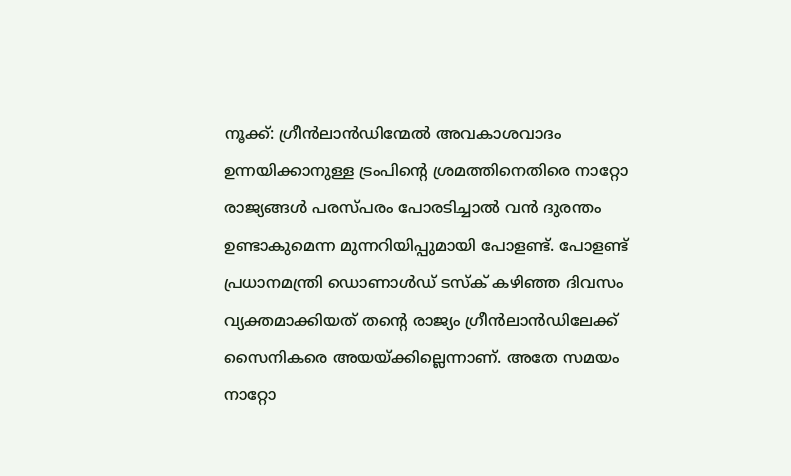നൂക്ക്: ഗ്രീന്‍ലാന്‍ഡിന്മേല്‍ അവകാശവാദം ഉന്നയിക്കാനുള്ള ട്രംപിന്റെ ശ്രമത്തിനെതിരെ നാറ്റോ രാജ്യങ്ങള്‍ പരസ്പരം പോരടിച്ചാല്‍ വന്‍ ദുരന്തം ഉണ്ടാകുമെന്ന മുന്നറിയിപ്പുമായി പോളണ്ട്. പോളണ്ട് പ്രധാനമന്ത്രി ഡൊണാള്‍ഡ് ടസ്‌ക് കഴിഞ്ഞ ദിവസം വ്യക്തമാക്കിയത് തന്റെ രാജ്യം ഗ്രീന്‍ലാന്‍ഡിലേക്ക് സൈനികരെ അയയ്ക്കില്ലെന്നാണ്. അതേ സമയം നാറ്റോ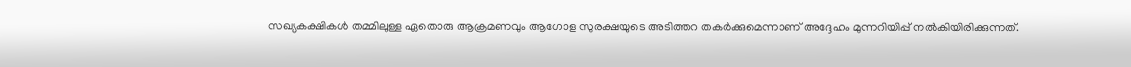സഖ്യകക്ഷികള്‍ തമ്മിലുള്ള ഏതൊരു ആക്രമണവും ആഗോള സുരക്ഷയുടെ അടിത്തറ തകര്‍ക്കുമെന്നാണ് അദ്ദേഹം മുന്നറിയിപ്പ് നല്‍കിയിരിക്കുന്നത്.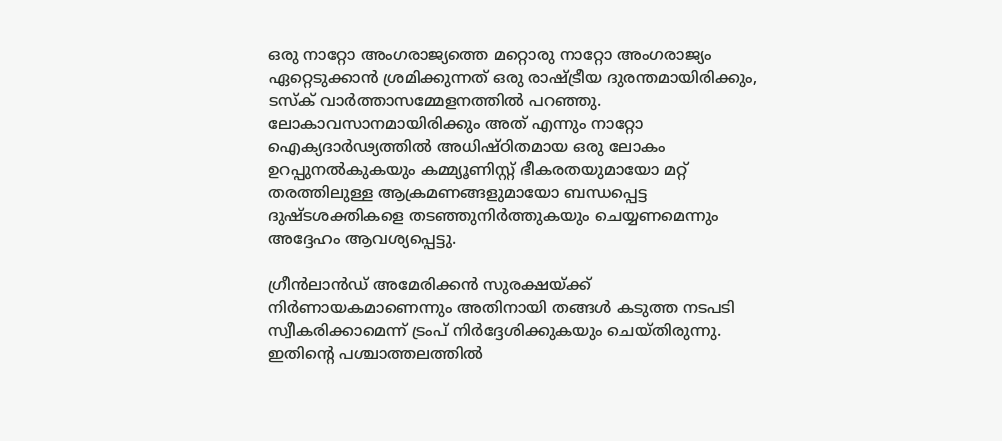ഒരു നാറ്റോ അംഗരാജ്യത്തെ മറ്റൊരു നാറ്റോ അംഗരാജ്യം ഏറ്റെടുക്കാന്‍ ശ്രമിക്കുന്നത് ഒരു രാഷ്ട്രീയ ദുരന്തമായിരിക്കും, ടസ്‌ക് വാര്‍ത്താസമ്മേളനത്തില്‍ പറഞ്ഞു. ലോകാവസാനമായിരിക്കും അത് എന്നും നാറ്റോ ഐക്യദാര്‍ഢ്യത്തില്‍ അധിഷ്ഠിതമായ ഒരു ലോകം ഉറപ്പുനല്‍കുകയും കമ്മ്യൂണിസ്റ്റ് ഭീകരതയുമായോ മറ്റ് തരത്തിലുള്ള ആക്രമണങ്ങളുമായോ ബന്ധപ്പെട്ട ദുഷ്ടശക്തികളെ തടഞ്ഞുനിര്‍ത്തുകയും ചെയ്യണമെന്നും അദ്ദേഹം ആവശ്യപ്പെട്ടു.

ഗ്രീന്‍ലാന്‍ഡ് അമേരിക്കന്‍ സുരക്ഷയ്ക്ക് നിര്‍ണായകമാണെന്നും അതിനായി തങ്ങള്‍ കടുത്ത നടപടി സ്വീകരിക്കാമെന്ന് ട്രംപ് നിര്‍ദ്ദേശിക്കുകയും ചെയ്തിരുന്നു. ഇതിന്റെ പശ്ചാത്തലത്തില്‍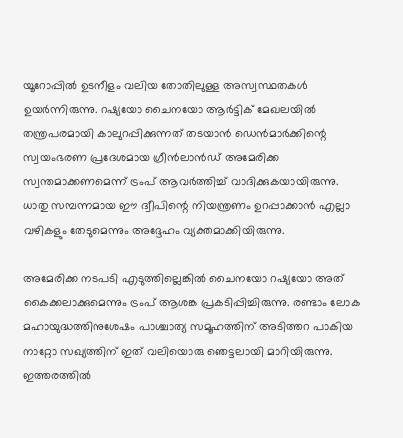യൂറോപ്പില്‍ ഉടനീളം വലിയ തോതിലുള്ള അസ്വസ്ഥതകള്‍ ഉയര്‍ന്നിരുന്നു. റഷ്യയോ ചൈനയോ ആര്‍ട്ടിക് മേഖലയില്‍ തന്ത്രപരമായി കാലുറപ്പിക്കുന്നത് തടയാന്‍ ഡെന്‍മാര്‍ക്കിന്റെ സ്വയംഭരണ പ്രദേശമായ ഗ്രീന്‍ലാന്‍ഡ് അമേരിക്ക സ്വന്തമാക്കണമെന്ന് ട്രംപ് ആവര്‍ത്തിച്ച് വാദിക്കുകയായിരുന്നു. ധാതു സമ്പന്നമായ ഈ ദ്വീപിന്റെ നിയന്ത്രണം ഉറപ്പാക്കാന്‍ എല്ലാ വഴികളും തേടുമെന്നും അദ്ദേഹം വ്യക്തമാക്കിയിരുന്നു.

അമേരിക്ക നടപടി എടുത്തില്ലെങ്കില്‍ ചൈനയോ റഷ്യയോ അത് കൈക്കലാക്കുമെന്നും ട്രംപ് ആശങ്ക പ്രകടിപ്പിച്ചിരുന്നു. രണ്ടാം ലോക മഹായുദ്ധത്തിനുശേഷം പാശ്ചാത്യ സമൂഹത്തിന് അടിത്തറ പാകിയ നാറ്റോ സഖ്യത്തിന് ഇത് വലിയൊരു ഞെട്ടലായി മാറിയിരുന്നു. ഇത്തരത്തില്‍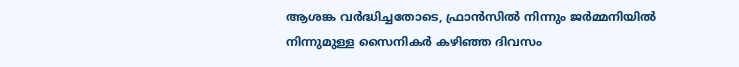ആശങ്ക വര്‍ദ്ധിച്ചതോടെ, ഫ്രാന്‍സില്‍ നിന്നും ജര്‍മ്മനിയില്‍ നിന്നുമുള്ള സൈനികര്‍ കഴിഞ്ഞ ദിവസം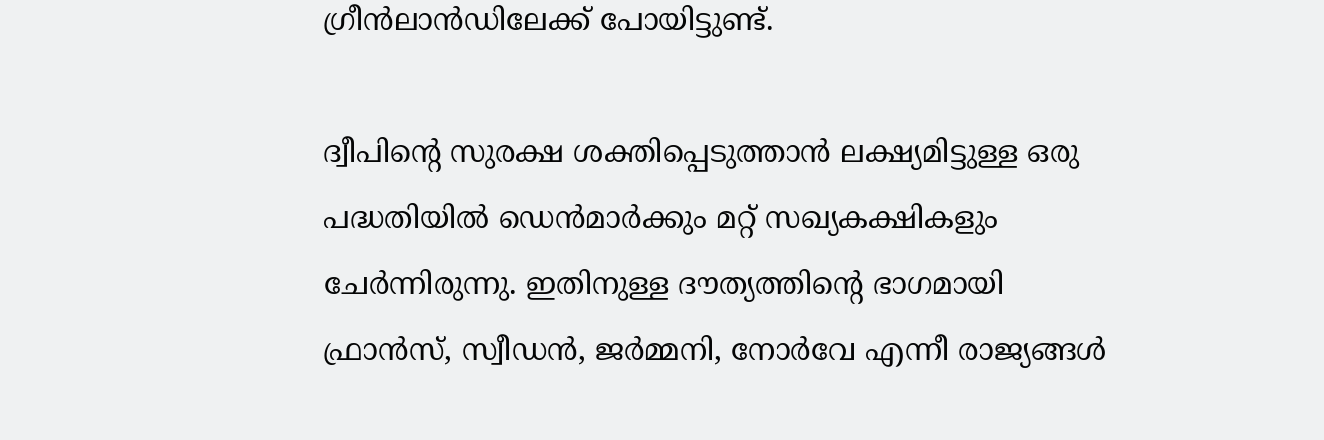ഗ്രീന്‍ലാന്‍ഡിലേക്ക് പോയിട്ടുണ്ട്.

ദ്വീപിന്റെ സുരക്ഷ ശക്തിപ്പെടുത്താന്‍ ലക്ഷ്യമിട്ടുള്ള ഒരു പദ്ധതിയില്‍ ഡെന്‍മാര്‍ക്കും മറ്റ് സഖ്യകക്ഷികളും ചേര്‍ന്നിരുന്നു. ഇതിനുള്ള ദൗത്യത്തിന്റെ ഭാഗമായി ഫ്രാന്‍സ്, സ്വീഡന്‍, ജര്‍മ്മനി, നോര്‍വേ എന്നീ രാജ്യങ്ങള്‍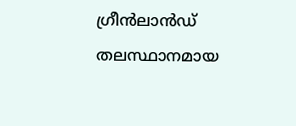ഗ്രീന്‍ലാന്‍ഡ് തലസ്ഥാനമായ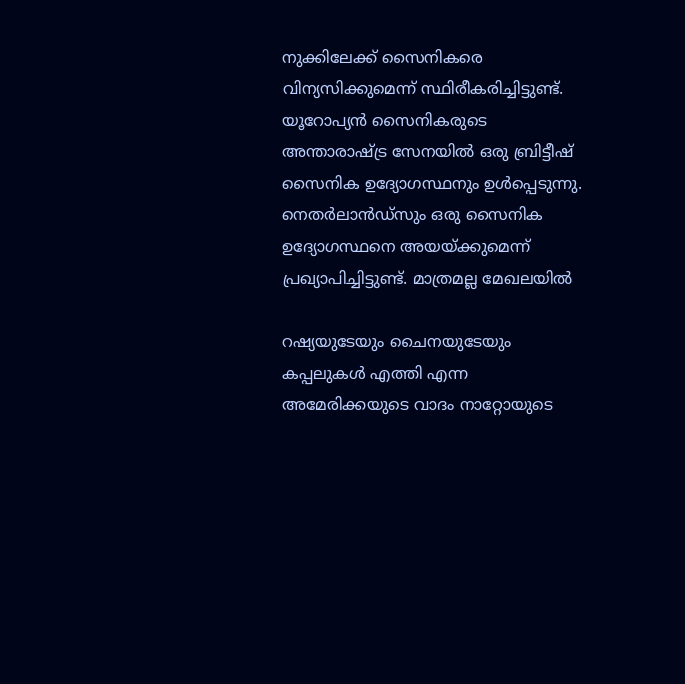നുക്കിലേക്ക് സൈനികരെ വിന്യസിക്കുമെന്ന് സ്ഥിരീകരിച്ചിട്ടുണ്ട്. യൂറോപ്യന്‍ സൈനികരുടെ അന്താരാഷ്ട്ര സേനയില്‍ ഒരു ബ്രിട്ടീഷ് സൈനിക ഉദ്യോഗസ്ഥനും ഉള്‍പ്പെടുന്നു. നെതര്‍ലാന്‍ഡ്‌സും ഒരു സൈനിക ഉദ്യോഗസ്ഥനെ അയയ്ക്കുമെന്ന് പ്രഖ്യാപിച്ചിട്ടുണ്ട്. മാത്രമല്ല മേഖലയില്‍

റഷ്യയുടേയും ചൈനയുടേയും കപ്പലുകള്‍ എത്തി എന്ന അമേരിക്കയുടെ വാദം നാറ്റോയുടെ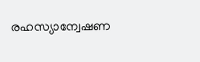രഹസ്യാന്വേഷണ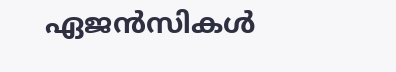ഏജന്‍സികള്‍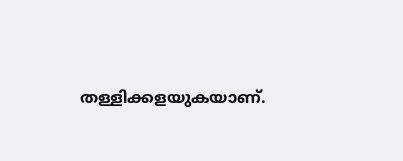തള്ളിക്കളയുകയാണ്.